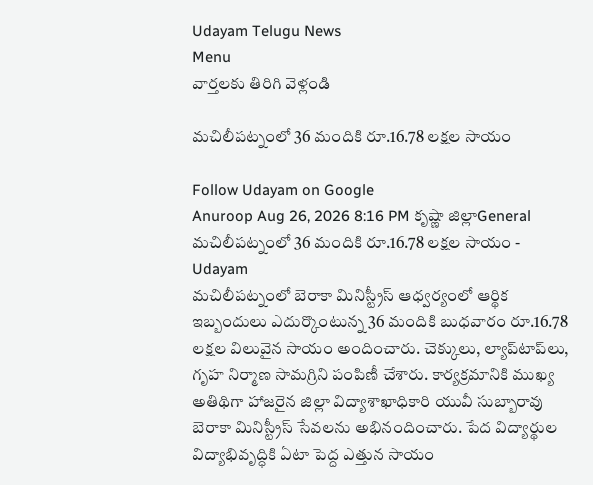Udayam Telugu News
Menu
వార్తలకు తిరిగి వెళ్లండి

మచిలీపట్నంలో 36 మందికి రూ.16.78 లక్షల సాయం

Follow Udayam on Google
Anuroop Aug 26, 2026 8:16 PM కృష్ణా జిల్లాGeneral
మచిలీపట్నంలో 36 మందికి రూ.16.78 లక్షల సాయం - Udayam
మచిలీపట్నంలో బెరాకా మినిస్ట్రీస్ ఆధ్వర్యంలో ఆర్థిక ఇబ్బందులు ఎదుర్కొంటున్న 36 మందికి బుధవారం రూ.16.78 లక్షల విలువైన సాయం అందించారు. చెక్కులు, ల్యాప్‌టాప్‌లు, గృహ నిర్మాణ సామగ్రిని పంపిణీ చేశారు. కార్యక్రమానికి ముఖ్య అతిథిగా హాజరైన జిల్లా విద్యాశాఖాధికారి యువీ సుబ్బారావు బెరాకా మినిస్ట్రీస్ సేవలను అభినందించారు. పేద విద్యార్థుల విద్యాభివృద్ధికి ఏటా పెద్ద ఎత్తున సాయం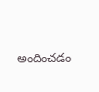అందించడం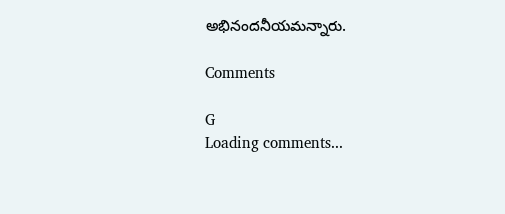అభినందనీయమన్నారు.

Comments

G
Loading comments...